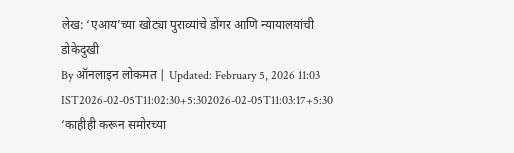लेख: ‘एआय’च्या खोट्या पुराव्यांचे डोंगर आणि न्यायालयांची डोकेदुखी
By ऑनलाइन लोकमत | Updated: February 5, 2026 11:03 IST2026-02-05T11:02:30+5:302026-02-05T11:03:17+5:30
‘काहीही करून समोरच्या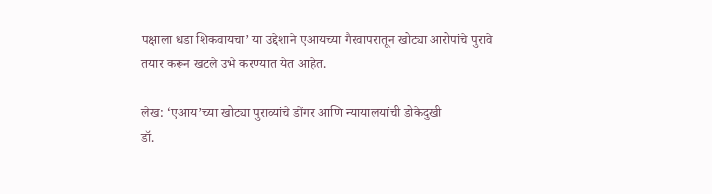पक्षाला धडा शिकवायचा’ या उद्देशाने एआयच्या गैरवापरातून खोट्या आरोपांचे पुरावे तयार करून खटले उभे करण्यात येत आहेत.

लेख: ‘एआय’च्या खोट्या पुराव्यांचे डोंगर आणि न्यायालयांची डोकेदुखी
डॉ.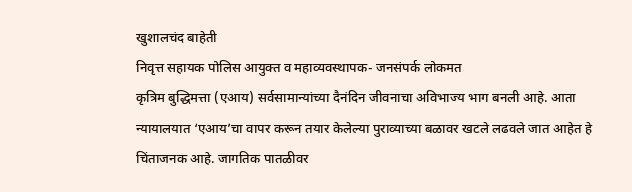खुशालचंद बाहेती
निवृत्त सहायक पोलिस आयुक्त व महाव्यवस्थापक- जनसंपर्क लोकमत
कृत्रिम बुद्धिमत्ता (एआय) सर्वसामान्यांच्या दैनंदिन जीवनाचा अविभाज्य भाग बनली आहे. आता न्यायालयात ‘एआय’चा वापर करून तयार केलेल्या पुराव्याच्या बळावर खटले लढवले जात आहेत हे चिंताजनक आहे. जागतिक पातळीवर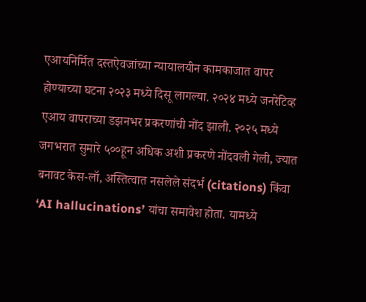एआयनिर्मित दस्तऐवजांच्या न्यायालयीन कामकाजात वापर होण्याच्या घटना २०२३ मध्ये दिसू लागल्या. २०२४ मध्ये जनरेटिव्ह एआय वापराच्या डझनभर प्रकरणांची नोंद झाली. २०२५ मध्ये जगभरात सुमारे ५००हून अधिक अशी प्रकरणे नोंदवली गेली, ज्यात बनावट केस-लॉ, अस्तित्वात नसलेले संदर्भ (citations) किंवा ‘AI hallucinations’ यांचा समावेश होता. यामध्ये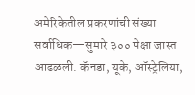अमेरिकेतील प्रकरणांची संख्या सर्वाधिक—सुमारे ३०० पेक्षा जास्त आढळली. कॅनडा, यूके, ऑस्ट्रेलिया,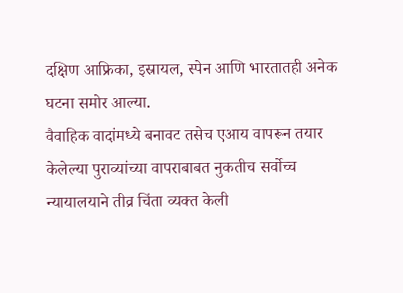दक्षिण आफ्रिका, इस्रायल, स्पेन आणि भारतातही अनेक घटना समोर आल्या.
वैवाहिक वादांमध्ये बनावट तसेच एआय वापरून तयार केलेल्या पुराव्यांच्या वापराबाबत नुकतीच सर्वोच्च न्यायालयाने तीव्र चिंता व्यक्त केली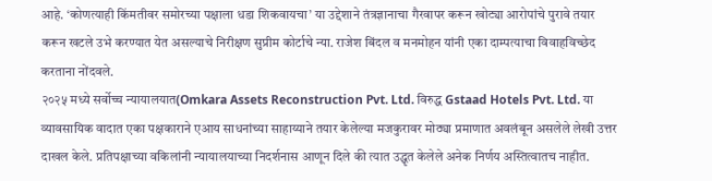आहे. ‘कोणत्याही किंमतीवर समोरच्या पक्षाला धडा शिकवायचा’ या उद्देशाने तंत्रज्ञानाचा गैरवापर करून खोट्या आरोपांचे पुरावे तयार करून खटले उभे करण्यात येत असल्याचे निरीक्षण सुप्रीम कोर्टाचे न्या. राजेश बिंदल व मनमोहन यांनी एका दाम्पत्याचा विवाहविच्छेद करताना नोंदवले.
२०२५ मध्ये सर्वोच्च न्यायालयात(Omkara Assets Reconstruction Pvt. Ltd. विरुद्ध Gstaad Hotels Pvt. Ltd. या व्यावसायिक वादात एका पक्षकाराने एआय साधनांच्या साहाय्याने तयार केलेल्या मजकुरावर मोठ्या प्रमाणात अवलंबून असलेले लेखी उत्तर दाखल केले. प्रतिपक्षाच्या वकिलांनी न्यायालयाच्या निदर्शनास आणून दिले की त्यात उद्धृत केलेले अनेक निर्णय अस्तित्वातच नाहीत.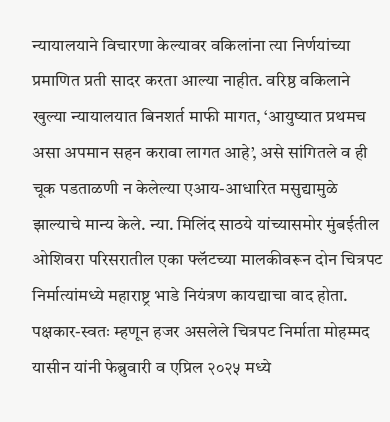न्यायालयाने विचारणा केल्यावर वकिलांना त्या निर्णयांच्या प्रमाणित प्रती सादर करता आल्या नाहीत. वरिष्ठ वकिलाने खुल्या न्यायालयात बिनशर्त माफी मागत, ‘आयुष्यात प्रथमच असा अपमान सहन करावा लागत आहे’, असे सांगितले व ही चूक पडताळणी न केलेल्या एआय-आधारित मसुद्यामुळे झाल्याचे मान्य केले. न्या. मिलिंद साठये यांच्यासमोर मुंबईतील ओशिवरा परिसरातील एका फ्लॅटच्या मालकीवरून दोन चित्रपट निर्मात्यांमध्ये महाराष्ट्र भाडे नियंत्रण कायद्याचा वाद होता. पक्षकार-स्वतः म्हणून हजर असलेले चित्रपट निर्माता मोहम्मद यासीन यांनी फेब्रुवारी व एप्रिल २०२५ मध्ये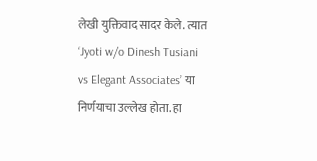लेखी युक्तिवाद सादर केले. त्यात ‘Jyoti w/o Dinesh Tusiani vs Elegant Associates’ या निर्णयाचा उल्लेख होता. हा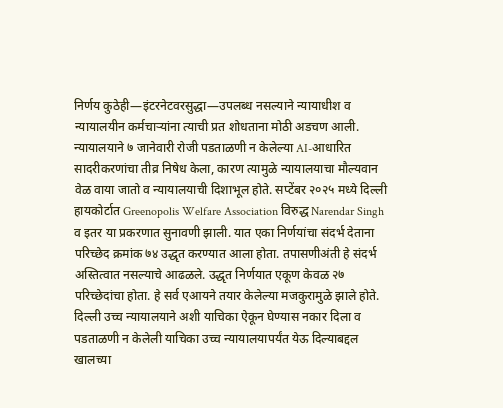निर्णय कुठेही—इंटरनेटवरसुद्धा—उपलब्ध नसल्याने न्यायाधीश व न्यायालयीन कर्मचाऱ्यांना त्याची प्रत शोधताना मोठी अडचण आली.
न्यायालयाने ७ जानेवारी रोजी पडताळणी न केलेल्या AI-आधारित सादरीकरणांचा तीव्र निषेध केला, कारण त्यामुळे न्यायालयाचा मौल्यवान वेळ वाया जातो व न्यायालयाची दिशाभूल होते. सप्टेंबर २०२५ मध्ये दिल्ली हायकोर्टात Greenopolis Welfare Association विरुद्ध Narendar Singh व इतर या प्रकरणात सुनावणी झाली. यात एका निर्णयांचा संदर्भ देताना परिच्छेद क्रमांक ७४ उद्धृत करण्यात आला होता. तपासणीअंती हे संदर्भ अस्तित्वात नसल्याचे आढळले. उद्धृत निर्णयात एकूण केवळ २७ परिच्छेदांचा होता. हे सर्व एआयने तयार केलेल्या मजकुरामुळे झाले होते. दिल्ली उच्च न्यायालयाने अशी याचिका ऐकून घेण्यास नकार दिला व पडताळणी न केलेली याचिका उच्च न्यायालयापर्यंत येऊ दिल्याबद्दल खालच्या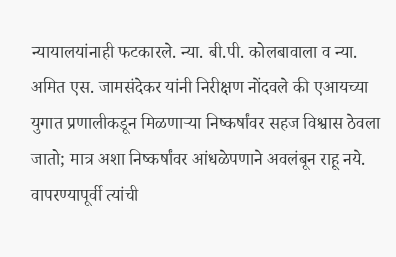न्यायालयांनाही फटकारले. न्या. बी.पी. कोलबावाला व न्या. अमित एस. जामसंदेकर यांनी निरीक्षण नोंदवले की एआयच्या युगात प्रणालीकडून मिळणाऱ्या निष्कर्षांवर सहज विश्वास ठेवला जातो; मात्र अशा निष्कर्षांवर आंधळेपणाने अवलंबून राहू नये. वापरण्यापूर्वी त्यांची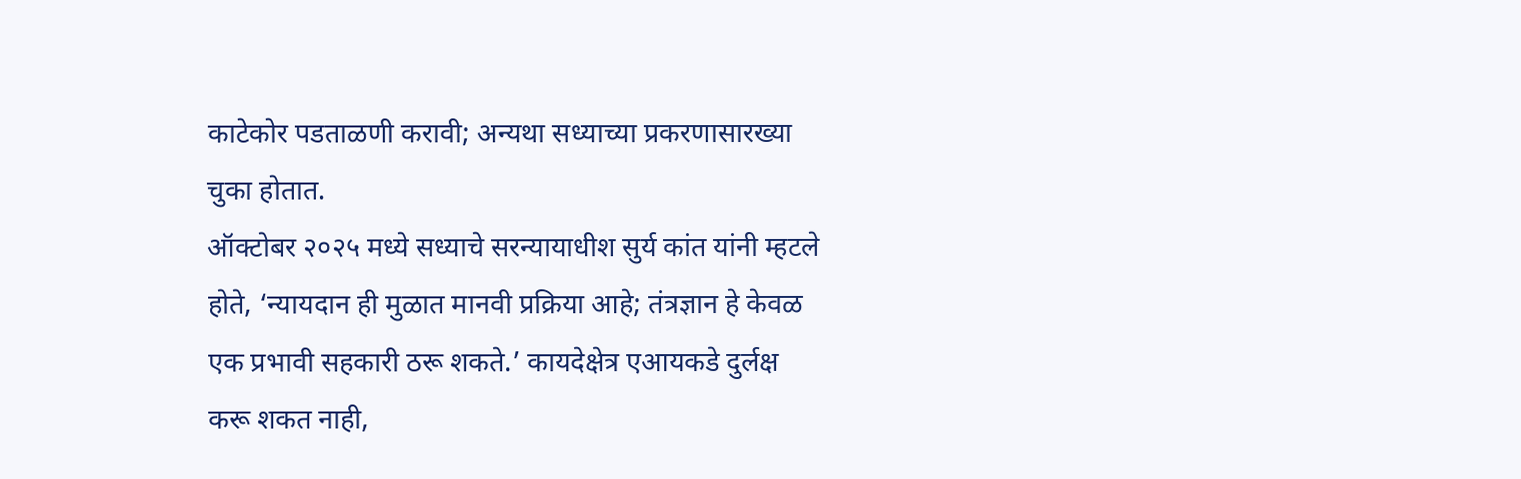काटेकोर पडताळणी करावी; अन्यथा सध्याच्या प्रकरणासारख्या चुका होतात.
ऑक्टोबर २०२५ मध्ये सध्याचे सरन्यायाधीश सुर्य कांत यांनी म्हटले होते, ‘न्यायदान ही मुळात मानवी प्रक्रिया आहे; तंत्रज्ञान हे केवळ एक प्रभावी सहकारी ठरू शकते.’ कायदेक्षेत्र एआयकडे दुर्लक्ष करू शकत नाही,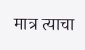मात्र त्याचा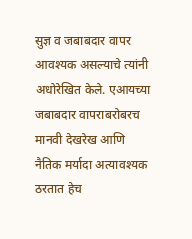सुज्ञ व जबाबदार वापर आवश्यक असल्याचे त्यांनी अधोरेखित केले. एआयच्या जबाबदार वापराबरोबरच मानवी देखरेख आणि नैतिक मर्यादा अत्यावश्यक ठरतात हेच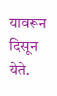यावरून दिसून येते.